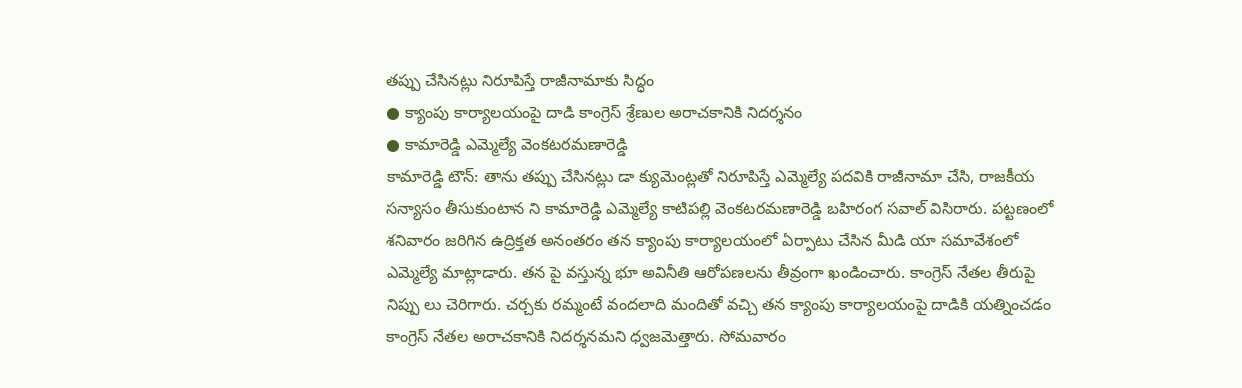తప్పు చేసినట్లు నిరూపిస్తే రాజీనామాకు సిద్ధం
● క్యాంపు కార్యాలయంపై దాడి కాంగ్రెస్ శ్రేణుల అరాచకానికి నిదర్శనం
● కామారెడ్డి ఎమ్మెల్యే వెంకటరమణారెడ్డి
కామారెడ్డి టౌన్: తాను తప్పు చేసినట్లు డా క్యుమెంట్లతో నిరూపిస్తే ఎమ్మెల్యే పదవికి రాజీనామా చేసి, రాజకీయ సన్యాసం తీసుకుంటాన ని కామారెడ్డి ఎమ్మెల్యే కాటిపల్లి వెంకటరమణారెడ్డి బహిరంగ సవాల్ విసిరారు. పట్టణంలో శనివారం జరిగిన ఉద్రిక్తత అనంతరం తన క్యాంపు కార్యాలయంలో ఏర్పాటు చేసిన మీడి యా సమావేశంలో ఎమ్మెల్యే మాట్లాడారు. తన పై వస్తున్న భూ అవినీతి ఆరోపణలను తీవ్రంగా ఖండించారు. కాంగ్రెస్ నేతల తీరుపై నిప్పు లు చెరిగారు. చర్చకు రమ్మంటే వందలాది మందితో వచ్చి తన క్యాంపు కార్యాలయంపై దాడికి యత్నించడం కాంగ్రెస్ నేతల అరాచకానికి నిదర్శనమని ధ్వజమెత్తారు. సోమవారం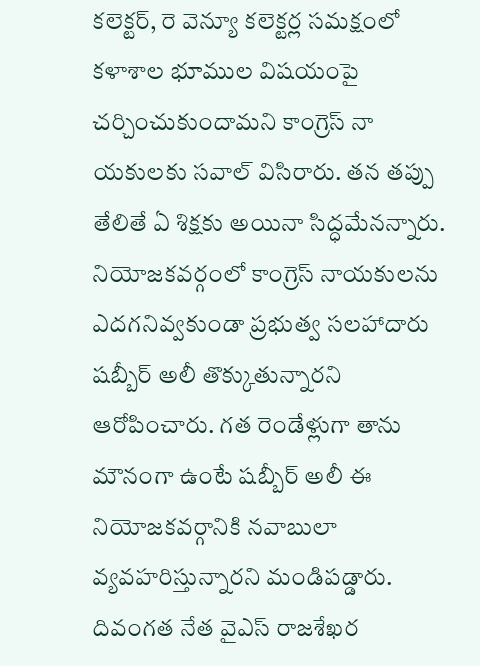కలెక్టర్, రె వెన్యూ కలెక్టర్ల సమక్షంలో కళాశాల భూముల విషయంపై చర్చించుకుందామని కాంగ్రెస్ నా యకులకు సవాల్ విసిరారు. తన తప్పు తేలితే ఏ శిక్షకు అయినా సిద్ధమేనన్నారు. నియోజకవర్గంలో కాంగ్రెస్ నాయకులను ఎదగనివ్వకుండా ప్రభుత్వ సలహాదారు షబ్బీర్ అలీ తొక్కుతున్నారని ఆరోపించారు. గత రెండేళ్లుగా తాను మౌనంగా ఉంటే షబ్బీర్ అలీ ఈ నియోజకవర్గానికి నవాబులా వ్యవహరిస్తున్నారని మండిపడ్డారు. దివంగత నేత వైఎస్ రాజశేఖర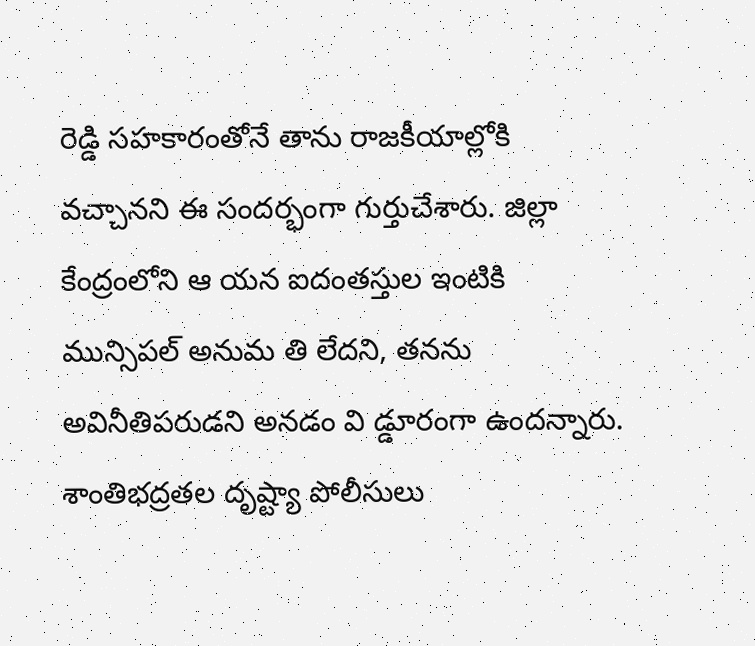రెడ్డి సహకారంతోనే తాను రాజకీయాల్లోకి వచ్చానని ఈ సందర్భంగా గుర్తుచేశారు. జిల్లా కేంద్రంలోని ఆ యన ఐదంతస్తుల ఇంటికి మున్సిపల్ అనుమ తి లేదని, తనను అవినీతిపరుడని అనడం వి డ్డూరంగా ఉందన్నారు. శాంతిభద్రతల దృష్ట్యా పోలీసులు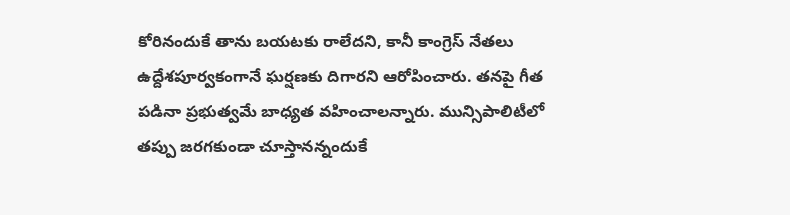కోరినందుకే తాను బయటకు రాలేదని, కానీ కాంగ్రెస్ నేతలు ఉద్దేశపూర్వకంగానే ఘర్షణకు దిగారని ఆరోపించారు. తనపై గీత పడినా ప్రభుత్వమే బాధ్యత వహించాలన్నారు. మున్సిపాలిటీలో తప్పు జరగకుండా చూస్తానన్నందుకే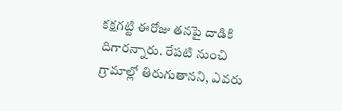కక్షగట్టి ఈరోజు తనపై దాడికి దిగారన్నారు. రేపటి నుంచి గ్రామాల్లో తిరుగుతానని, ఎవరు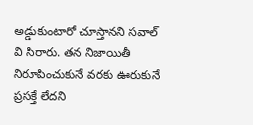అడ్డుకుంటారో చూస్తానని సవాల్ వి సిరారు. తన నిజాయితీ నిరూపించుకునే వరకు ఊరుకునే ప్రసక్తే లేదని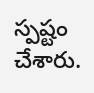స్పష్టం చేశారు.